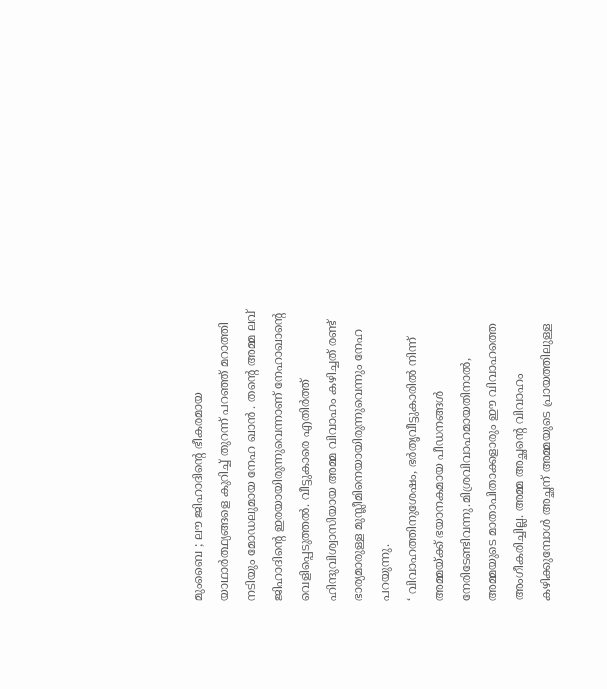മുംബൈ ; ലൗ ജിഹാദിന്റെ ഭീകരമായ യാഥാർത്ഥ്യങ്ങളെ കുറിച്ച് തുറന്ന് പറഞ്ഞ് മറാത്തി നടിയും മോഡലുമായ നേഹ ഖാൻ . തന്റെ അമ്മ ലവ് ജിഹാദിന്റെ ഇരയായിരുന്നുവെന്നാണ് നേഹാഖാന്റെ വെളിപ്പെടുത്തൽ. വീട്ടുകാരെ എതിർത്ത് ഹിന്ദുവിശ്വാസിയായ അമ്മ വിവാഹം കഴിച്ചത് രണ്ട് ഭാര്യമാരുള്ള മുസ്ലീമിനെയായിരുന്നുവെന്നും നേഹ പറയുന്നു.
‘ വിവാഹത്തിനുശേഷം, ഭർതൃവീട്ടുകാരിൽ നിന്ന് അമ്മയ്ക്ക് ഭയാനകമായ പീഡനങ്ങൾ നേരിടേണ്ടിവന്നു.മിശ്രവിവാഹമായതിനാൽ, അമ്മയുടെ മാതാപിതാക്കളാരും ഈ വിവാഹത്തെ അംഗീകരിച്ചില്ല. അമ്മ അച്ഛന്റെ വിവാഹം കഴിക്കുമ്പോൾ അച്ഛന് അമ്മയുടെ പ്രായത്തിലുള്ള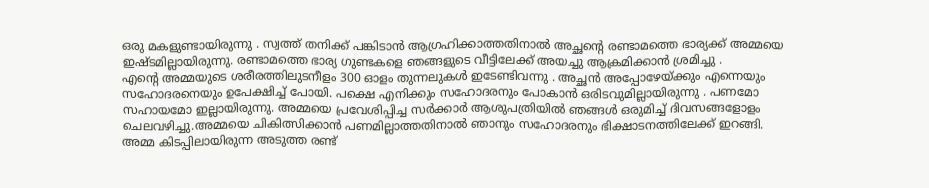ഒരു മകളുണ്ടായിരുന്നു . സ്വത്ത് തനിക്ക് പങ്കിടാൻ ആഗ്രഹിക്കാത്തതിനാൽ അച്ഛന്റെ രണ്ടാമത്തെ ഭാര്യക്ക് അമ്മയെ ഇഷ്ടമില്ലായിരുന്നു. രണ്ടാമത്തെ ഭാര്യ ഗുണ്ടകളെ ഞങ്ങളുടെ വീട്ടിലേക്ക് അയച്ചു ആക്രമിക്കാൻ ശ്രമിച്ചു .
എന്റെ അമ്മയുടെ ശരീരത്തിലുടനീളം 300 ഓളം തുന്നലുകൾ ഇടേണ്ടിവന്നു . അച്ഛൻ അപ്പോഴേയ്ക്കും എന്നെയും സഹോദരനെയും ഉപേക്ഷിച്ച് പോയി. പക്ഷെ എനിക്കും സഹോദരനും പോകാൻ ഒരിടവുമില്ലായിരുന്നു . പണമോ സഹായമോ ഇല്ലായിരുന്നു. അമ്മയെ പ്രവേശിപ്പിച്ച സർക്കാർ ആശുപത്രിയിൽ ഞങ്ങൾ ഒരുമിച്ച് ദിവസങ്ങളോളം ചെലവഴിച്ചു.അമ്മയെ ചികിത്സിക്കാൻ പണമില്ലാത്തതിനാൽ ഞാനും സഹോദരനും ഭിക്ഷാടനത്തിലേക്ക് ഇറങ്ങി.
അമ്മ കിടപ്പിലായിരുന്ന അടുത്ത രണ്ട്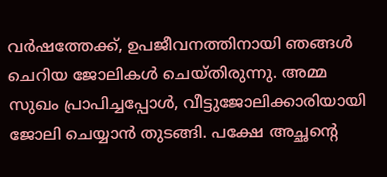വർഷത്തേക്ക്, ഉപജീവനത്തിനായി ഞങ്ങൾ ചെറിയ ജോലികൾ ചെയ്തിരുന്നു. അമ്മ സുഖം പ്രാപിച്ചപ്പോൾ, വീട്ടുജോലിക്കാരിയായി ജോലി ചെയ്യാൻ തുടങ്ങി. പക്ഷേ അച്ഛന്റെ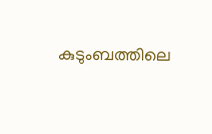കുടുംബത്തിലെ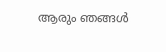ആരും ഞങ്ങൾ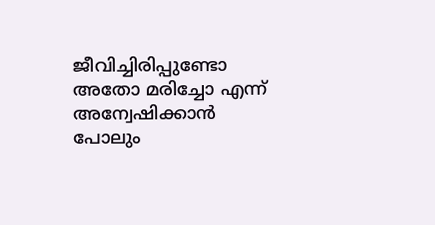ജീവിച്ചിരിപ്പുണ്ടോ അതോ മരിച്ചോ എന്ന് അന്വേഷിക്കാൻ പോലും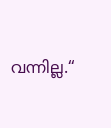വന്നില്ല.“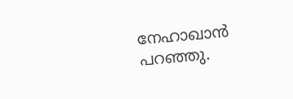നേഹാഖാൻ പറഞ്ഞു.